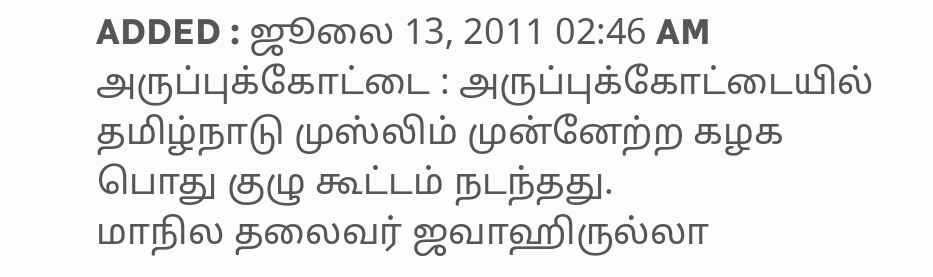ADDED : ஜூலை 13, 2011 02:46 AM
அருப்புக்கோட்டை : அருப்புக்கோட்டையில் தமிழ்நாடு முஸ்லிம் முன்னேற்ற கழக
பொது குழு கூட்டம் நடந்தது.
மாநில தலைவர் ஜவாஹிருல்லா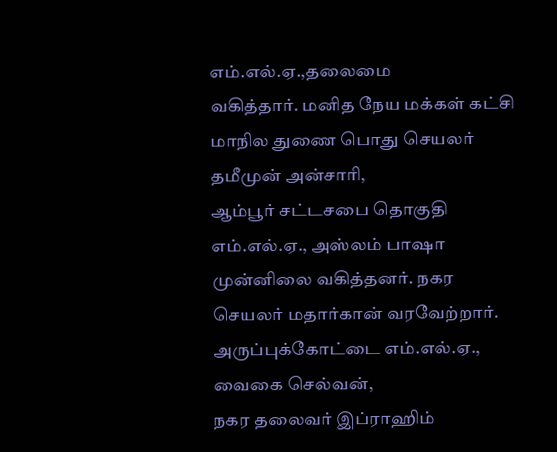எம்.எல்.ஏ.,தலைமை
வகித்தார். மனித நேய மக்கள் கட்சி மாநில துணை பொது செயலர் தமீமுன் அன்சாரி,
ஆம்பூர் சட்டசபை தொகுதி எம்.எல்.ஏ., அஸ்லம் பாஷா முன்னிலை வகித்தனர். நகர
செயலர் மதார்கான் வரவேற்றார். அருப்புக்கோட்டை எம்.எல்.ஏ., வைகை செல்வன்,
நகர தலைவர் இப்ராஹிம்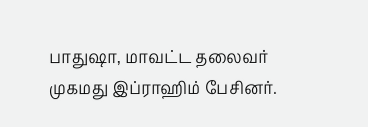பாதுஷா, மாவட்ட தலைவர் முகமது இப்ராஹிம் பேசினர்.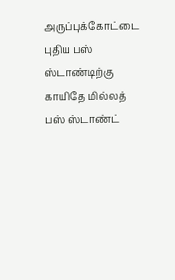அருப்புக்கோட்டை புதிய பஸ் ஸ்டாண்டிற்கு காயிதே மில்லத் பஸ் ஸ்டாண்ட்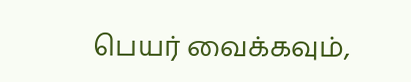பெயர் வைக்கவும்,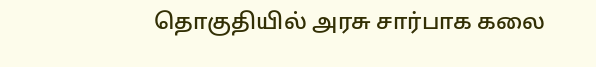தொகுதியில் அரசு சார்பாக கலை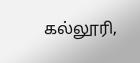கல்லூரி,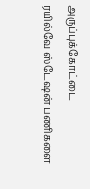அருப்புக்கோட்டை
ரயில்வே ஸ்டேஷன் பணிகளை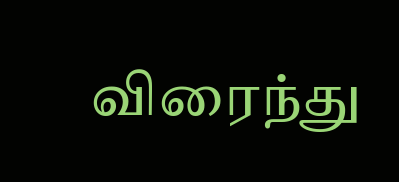விரைந்து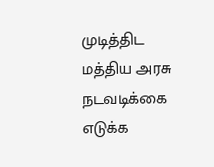முடித்திட மத்திய அரசு நடவடிக்கை எடுக்க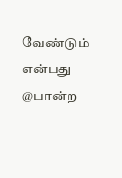வேண்டும் என்பது @பான்ற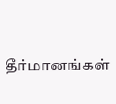தீர்மானங்கள்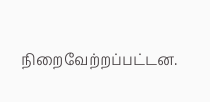நிறைவேற்றப்பட்டன.